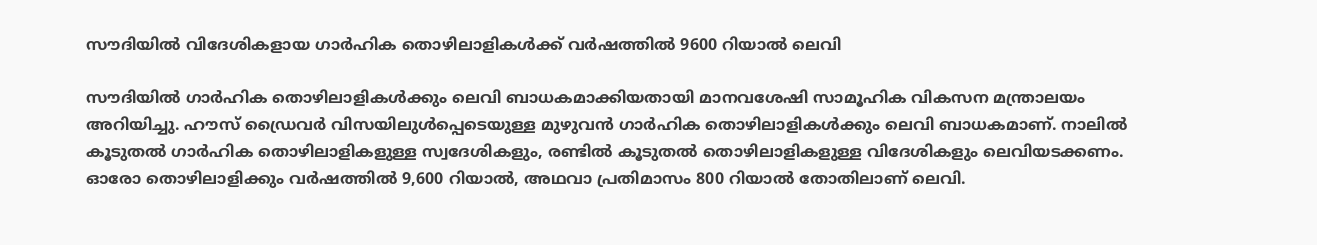സൗദിയില്‍ വിദേശികളായ ഗാര്‍ഹിക തൊഴിലാളികള്‍ക്ക് വര്‍ഷത്തില്‍ 9600 റിയാല്‍ ലെവി

സൗദിയില്‍ ഗാര്‍ഹിക തൊഴിലാളികള്‍ക്കും ലെവി ബാധകമാക്കിയതായി മാനവശേഷി സാമൂഹിക വികസന മന്ത്രാലയം അറിയിച്ചു. ഹൗസ് ഡ്രൈവര്‍ വിസയിലുള്‍പ്പെടെയുള്ള മുഴുവന്‍ ഗാര്‍ഹിക തൊഴിലാളികള്‍ക്കും ലെവി ബാധകമാണ്. നാലില്‍ കൂടുതല്‍ ഗാര്‍ഹിക തൊഴിലാളികളുള്ള സ്വദേശികളും, രണ്ടില്‍ കൂടുതല്‍ തൊഴിലാളികളുള്ള വിദേശികളും ലെവിയടക്കണം. ഓരോ തൊഴിലാളിക്കും വര്‍ഷത്തില്‍ 9,600 റിയാല്‍, അഥവാ പ്രതിമാസം 800 റിയാല്‍ തോതിലാണ് ലെവി.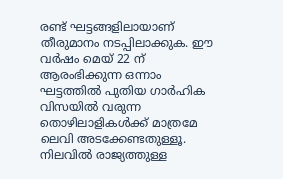രണ്ട് ഘട്ടങ്ങളിലായാണ് തീരുമാനം നടപ്പിലാക്കുക. ഈ വര്‍ഷം മെയ് 22 ന് ആരംഭിക്കുന്ന ഒന്നാം ഘട്ടത്തില്‍ പുതിയ ഗാര്‍ഹിക വിസയില്‍ വരുന്ന തൊഴിലാളികള്‍ക്ക് മാത്രമേ ലെവി അടക്കേണ്ടതുള്ളൂ. നിലവില്‍ രാജ്യത്തുള്ള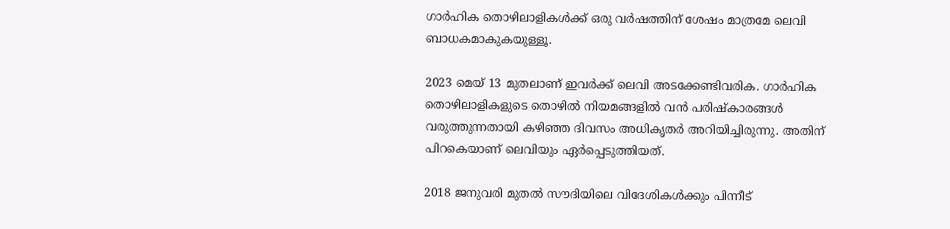ഗാര്‍ഹിക തൊഴിലാളികള്‍ക്ക് ഒരു വര്‍ഷത്തിന് ശേഷം മാത്രമേ ലെവി ബാധകമാകുകയുള്ളൂ.

2023 മെയ് 13 മുതലാണ് ഇവര്‍ക്ക് ലെവി അടക്കേണ്ടിവരിക. ഗാര്‍ഹിക തൊഴിലാളികളുടെ തൊഴില്‍ നിയമങ്ങളില്‍ വന്‍ പരിഷ്‌കാരങ്ങള്‍ വരുത്തുന്നതായി കഴിഞ്ഞ ദിവസം അധികൃതര്‍ അറിയിച്ചിരുന്നു. അതിന് പിറകെയാണ് ലെവിയും ഏര്‍പ്പെടുത്തിയത്.

2018 ജനുവരി മുതല്‍ സൗദിയിലെ വിദേശികള്‍ക്കും പിന്നീട്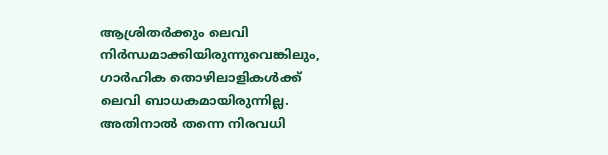ആശ്രിതര്‍ക്കും ലെവി നിര്‍ന്ധമാക്കിയിരുന്നുവെങ്കിലും, ഗാര്‍ഹിക തൊഴിലാളികള്‍ക്ക് ലെവി ബാധകമായിരുന്നില്ല. അതിനാല്‍ തന്നെ നിരവധി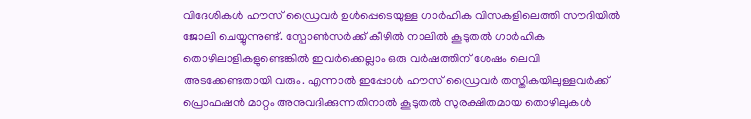വിദേശികള്‍ ഹൗസ് ഡ്രൈവര്‍ ഉള്‍പ്പെടെയുള്ള ഗാര്‍ഹിക വിസകളിലെത്തി സൗദിയില്‍ ജോലി ചെയ്യുന്നുണ്ട്. സ്പോണ്‍സര്‍ക്ക് കീഴില്‍ നാലില്‍ കൂടുതല്‍ ഗാര്‍ഹിക തൊഴിലാളികളുണ്ടെങ്കില്‍ ഇവര്‍ക്കെല്ലാം ഒരു വര്‍ഷത്തിന് ശേഷം ലെവി അടക്കേണ്ടതായി വരും. എന്നാല്‍ ഇപ്പോള്‍ ഹൗസ് ഡ്രൈവര്‍ തസ്തികയിലുള്ളവര്‍ക്ക് പ്രൊഫഷന്‍ മാറ്റം അനുവദിക്കുന്നതിനാല്‍ കൂടുതല്‍ സുരക്ഷിതമായ തൊഴിലുകള്‍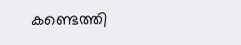കണ്ടെത്തി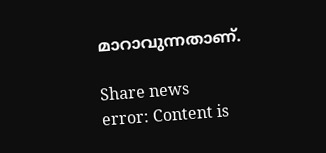മാറാവുന്നതാണ്.

Share news
error: Content is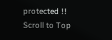protected !!
Scroll to Top